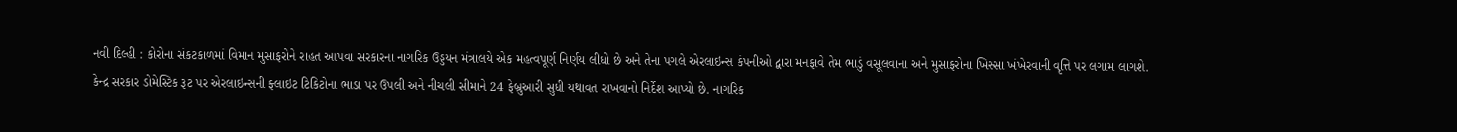નવી દિલ્હી : કોરોના સંકટકાળમાં વિમાન મુસાફરોને રાહત આપવા સરકારના નાગરિક ઉડ્ડયન મંત્રાલયે એક મહત્વપૂર્ણ નિર્ણય લીધો છે અને તેના પગલે એરલાઇન્સ કંપનીઓ દ્વારા મનફાવે તેમ ભાડું વસૂલવાના અને મુસાફરોના ખિસ્સા ખંખેરવાની વૃત્તિ પર લગામ લાગશે.
કેન્દ્ર સરકાર ડોમેસ્ટિક રૂટ પર એરલાઇન્સની ફ્લાઇટ ટિકિટોના ભાડા પર ઉપલી અને નીચલી સીમાને 24 ફેબ્રુઆરી સુધી યથાવત રાખવાનો નિર્દેશ આપ્યો છે. નાગરિક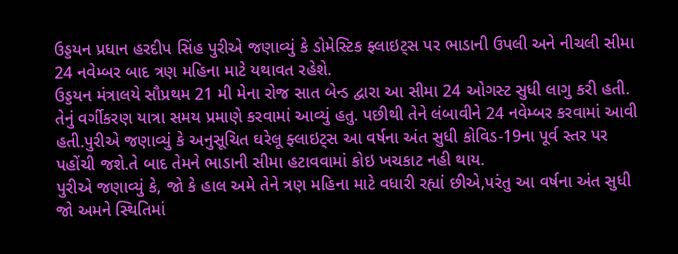ઉડ્ડયન પ્રધાન હરદીપ સિંહ પુરીએ જણાવ્યું કે ડોમેસ્ટિક ફ્લાઇટ્સ પર ભાડાની ઉપલી અને નીચલી સીમા 24 નવેમ્બર બાદ ત્રણ મહિના માટે યથાવત રહેશે.
ઉડ્ડયન મંત્રાલયે સૌપ્રથમ 21 મી મેના રોજ સાત બેન્ડ દ્વારા આ સીમા 24 ઓગસ્ટ સુધી લાગુ કરી હતી. તેનું વર્ગીકરણ યાત્રા સમય પ્રમાણે કરવામાં આવ્યું હતુ. પછીથી તેને લંબાવીને 24 નવેમ્બર કરવામાં આવી હતી.પુરીએ જણાવ્યું કે અનુસૂચિત ઘરેલૂ ફ્લાઇટ્સ આ વર્ષના અંત સુધી કોવિડ-19ના પૂર્વ સ્તર પર પહોંચી જશે.તે બાદ તેમને ભાડાની સીમા હટાવવામાં કોઇ ખચકાટ નહી થાય.
પુરીએ જણાવ્યું કે, જો કે હાલ અમે તેને ત્રણ મહિના માટે વધારી રહ્યાં છીએ,પરંતુ આ વર્ષના અંત સુધી જો અમને સ્થિતિમાં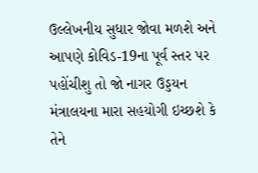ઉલ્લેખનીય સુધાર જોવા મળશે અને આપણે કોવિડ-19ના પૂર્વ સ્તર પર પહોંચીશુ તો જો નાગર ઉડ્ડયન મંત્રાલયના મારા સહયોગી ઇચ્છશે કે તેને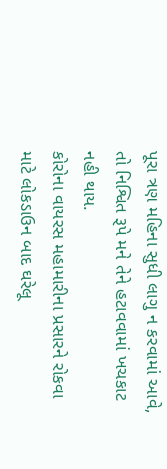પૂરા ત્રણ મહિના સુધી લાગુ ન કરવામાં આવે, તો નિશ્વિત રૂપે મને તેને હટાવવામાં ખચકાટ નહી થાય.
કોરોના વાયરસ મહામારીના પ્રસારને રોકવા માટે લોકડાઉન બાદ ઘરેલૂ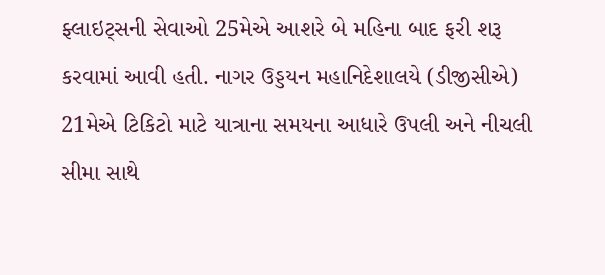ફ્લાઇટ્સની સેવાઓ 25મેએ આશરે બે મહિના બાદ ફરી શરૂ કરવામાં આવી હતી. નાગર ઉડ્ડયન મહાનિદેશાલયે (ડીજીસીએ) 21મેએ ટિકિટો માટે યાત્રાના સમયના આધારે ઉપલી અને નીચલી સીમા સાથે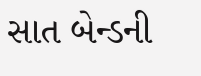સાત બેન્ડની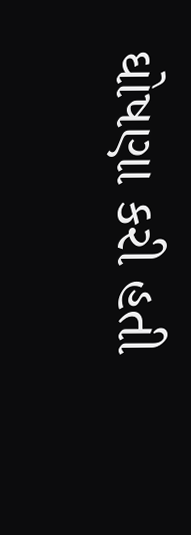ઘોષણા કરી હતી